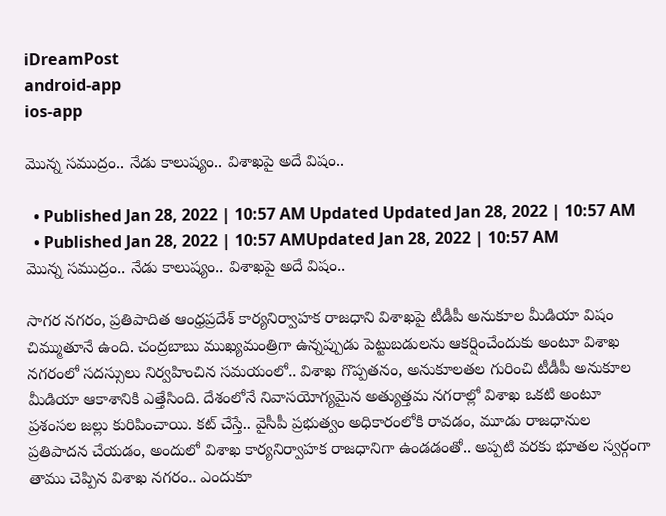iDreamPost
android-app
ios-app

మొన్న సముద్రం.. నేడు కాలుష్యం.. విశాఖపై అదే విషం..

  • Published Jan 28, 2022 | 10:57 AM Updated Updated Jan 28, 2022 | 10:57 AM
  • Published Jan 28, 2022 | 10:57 AMUpdated Jan 28, 2022 | 10:57 AM
మొన్న సముద్రం.. నేడు కాలుష్యం.. విశాఖపై అదే విషం..

సాగర నగరం, ప్రతిపాదిత ఆంధ్రప్రదేశ్‌ కార్యనిర్వాహక రాజధాని విశాఖపై టీడీపీ అనుకూల మీడియా విషం చిమ్ముతూనే ఉంది. చంద్రబాబు ముఖ్యమంత్రిగా ఉన్నప్పుడు పెట్టుబడులను ఆకర్షించేందుకు అంటూ విశాఖ నగరంలో సదస్సులు నిర్వహించిన సమయంలో.. విశాఖ గొప్పతనం, అనుకూలతల గురించి టీడీపీ అనుకూల మీడియా ఆకాశానికి ఎత్తేసింది. దేశంలోనే నివాసయోగ్యమైన అత్యుత్తమ నగరాల్లో విశాఖ ఒకటి అంటూ ప్రశంసల జల్లు కురిపించాయి. కట్‌ చేస్తే.. వైసీపీ ప్రభుత్వం అధికారంలోకి రావడం, మూడు రాజధానుల ప్రతిపాదన చేయడం, అందులో విశాఖ కార్యనిర్వాహక రాజధానిగా ఉండడంతో.. అప్పటి వరకు భూతల స్వర్గంగా తాము చెప్పిన విశాఖ నగరం.. ఎందుకూ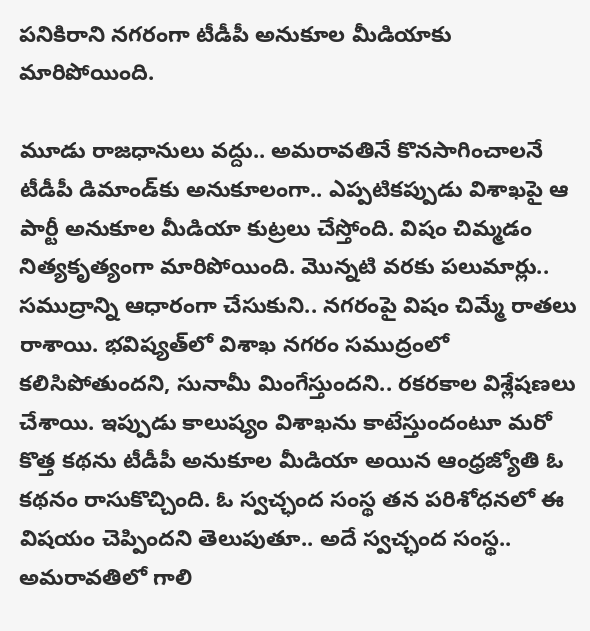పనికిరాని నగరంగా టీడీపీ అనుకూల మీడియాకు మారిపోయింది.

మూడు రాజధానులు వద్దు.. అమరావతినే కొనసాగించాలనే టీడీపీ డిమాండ్‌కు అనుకూలంగా.. ఎప్పటికప్పుడు విశాఖపై ఆ పార్టీ అనుకూల మీడియా కుట్రలు చేస్తోంది. విషం చిమ్మడం నిత్యకృత్యంగా మారిపోయింది. మొన్నటి వరకు పలుమార్లు.. సముద్రాన్ని ఆధారంగా చేసుకుని.. నగరంపై విషం చిమ్మే రాతలు రాశాయి. భవిష్యత్‌లో విశాఖ నగరం సముద్రంలో కలిసిపోతుందని, సునామీ మింగేస్తుందని.. రకరకాల విశ్లేషణలు చేశాయి. ఇప్పుడు కాలుష్యం విశాఖను కాటేస్తుందంటూ మరో కొత్త కథను టీడీపీ అనుకూల మీడియా అయిన ఆంధ్రజ్యోతి ఓ కథనం రాసుకొచ్చింది. ఓ స్వచ్ఛంద సంస్థ తన పరిశోధనలో ఈ విషయం చెప్పిందని తెలుపుతూ.. అదే స్వచ్ఛంద సంస్థ.. అమరావతిలో గాలి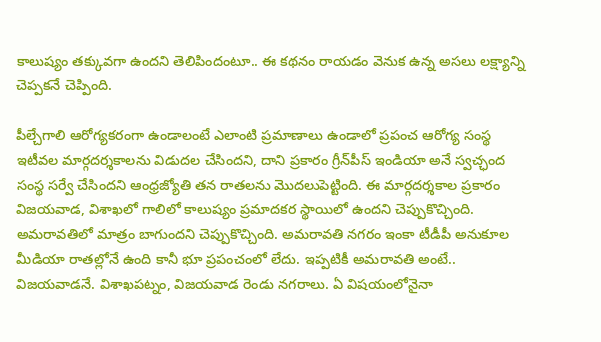కాలుష్యం తక్కువగా ఉందని తెలిపిందంటూ.. ఈ కథనం రాయడం వెనుక ఉన్న అసలు లక్ష్యాన్ని చెప్పకనే చెప్పింది.

పీల్చేగాలి ఆరోగ్యకరంగా ఉండాలంటే ఎలాంటి ప్రమాణాలు ఉండాలో ప్రపంచ ఆరోగ్య సంస్థ ఇటీవల మార్గదర్శకాలను విడుదల చేసిందని, దాని ప్రకారం గ్రీన్‌పీస్‌ ఇండియా అనే స్వచ్ఛంద సంస్థ సర్వే చేసిందని ఆంధ్రజ్యోతి తన రాతలను మొదలుపెట్టింది. ఈ మార్గదర్శకాల ప్రకారం విజయవాడ, విశాఖలో గాలిలో కాలుష్యం ప్రమాదకర స్థాయిలో ఉందని చెప్పుకొచ్చింది. అమరావతిలో మాత్రం బాగుందని చెప్పుకొచ్చింది. అమరావతి నగరం ఇంకా టీడీపీ అనుకూల మీడియా రాతల్లోనే ఉంది కానీ భూ ప్రపంచంలో లేదు. ఇప్పటికీ అమరావతి అంటే.. విజయవాడనే. విశాఖపట్నం, విజయవాడ రెండు నగరాలు. ఏ విషయంలోనైనా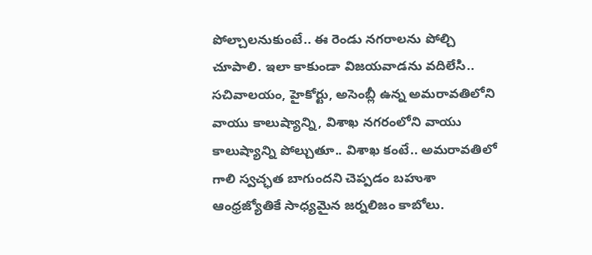పోల్చాలనుకుంటే.. ఈ రెండు నగరాలను పోల్చి చూపాలి. ఇలా కాకుండా విజయవాడను వదిలేసి.. సచివాలయం, హైకోర్టు, అసెంబ్లీ ఉన్న అమరావతిలోని వాయు కాలుష్యాన్ని, విశాఖ నగరంలోని వాయు కాలుష్యాన్ని పోల్చుతూ.. విశాఖ కంటే.. అమరావతిలో గాలి స్వచ్ఛత బాగుందని చెప్పడం బహుశా ఆంధ్రజ్యోతికే సాధ్యమైన జర్నలిజం కాబోలు.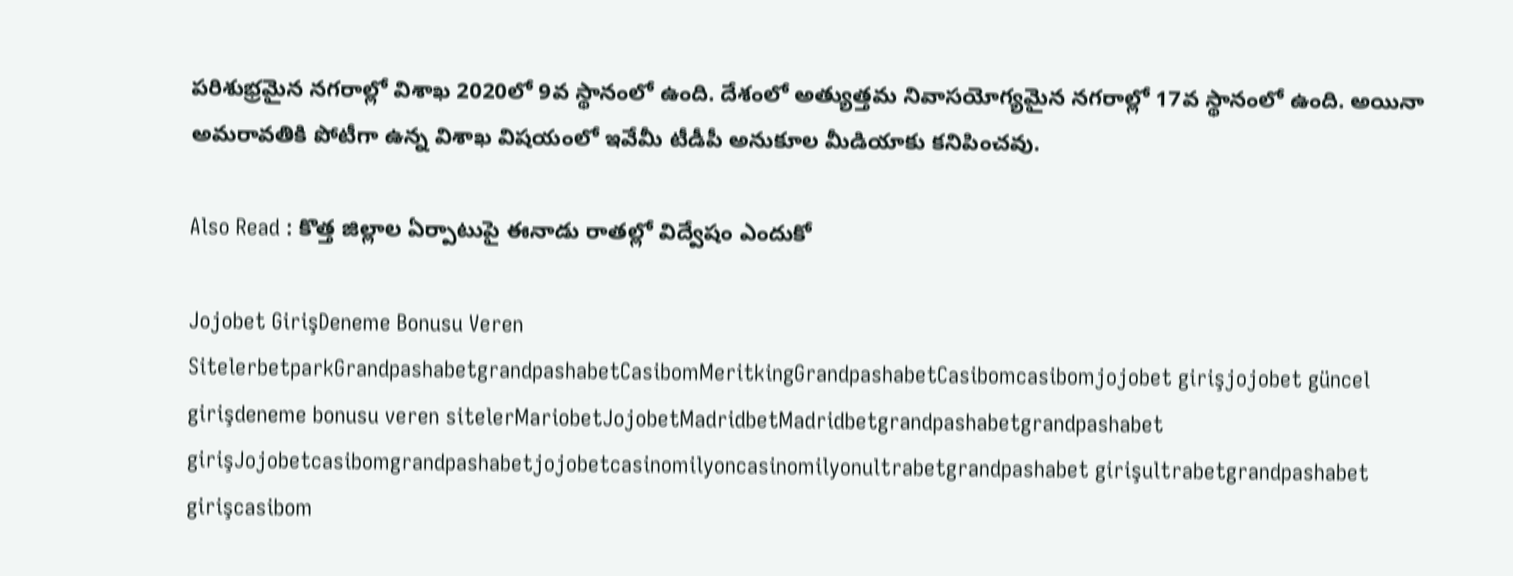పరిశుభ్రమైన నగరాల్లో విశాఖ 2020లో 9వ స్థానంలో ఉంది. దేశంలో అత్యుత్తమ నివాసయోగ్యమైన నగరాల్లో 17వ స్థానంలో ఉంది. అయినా అమరావతికి పోటీగా ఉన్న విశాఖ విషయంలో ఇవేమీ టీడీపీ అనుకూల మీడియాకు కనిపించవు.

Also Read : కొత్త జిల్లాల ఏర్పాటుపై ఈనాడు రాతల్లో విద్వేషం ఎందుకో

Jojobet GirişDeneme Bonusu Veren SitelerbetparkGrandpashabetgrandpashabetCasibomMeritkingGrandpashabetCasibomcasibomjojobet girişjojobet güncel girişdeneme bonusu veren sitelerMariobetJojobetMadridbetMadridbetgrandpashabetgrandpashabet girişJojobetcasibomgrandpashabetjojobetcasinomilyoncasinomilyonultrabetgrandpashabet girişultrabetgrandpashabet girişcasibom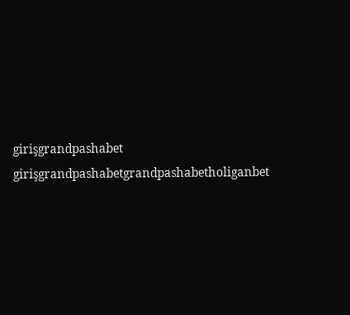girişgrandpashabet girişgrandpashabetgrandpashabetholiganbet